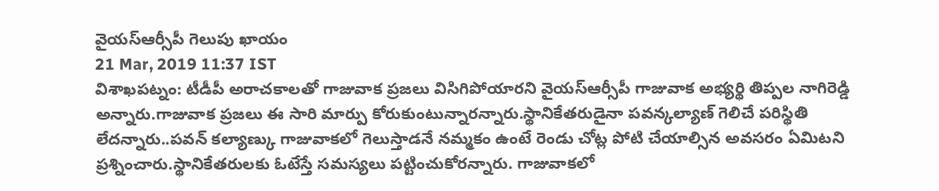వైయస్ఆర్సీపీ గెలుపు ఖాయం
21 Mar, 2019 11:37 IST
విశాఖపట్నం: టీడీపీ అరాచకాలతో గాజువాక ప్రజలు విసిగిపోయారని వైయస్ఆర్సీపీ గాజువాక అభ్యర్థి తిప్పల నాగిరెడ్డి అన్నారు.గాజువాక ప్రజలు ఈ సారి మార్పు కోరుకుంటున్నారన్నారు.స్థానికేతరుడైనా పవన్కల్యాణ్ గెలిచే పరిస్థితి లేదన్నారు..పవన్ కల్యాణ్కు గాజువాకలో గెలుస్తాడనే నమ్మకం ఉంటే రెండు చోట్ల పోటి చేయాల్సిన అవసరం ఏమిటని ప్రశ్నించారు.స్థానికేతరులకు ఓటేస్తే సమస్యలు పట్టించుకోరన్నారు. గాజువాకలో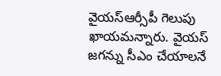వైయస్ఆర్సీపీ గెలుపు ఖాయమన్నారు. వైయస్ జగన్ను సీఎం చేయాలనే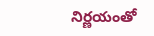నిర్ణయంతో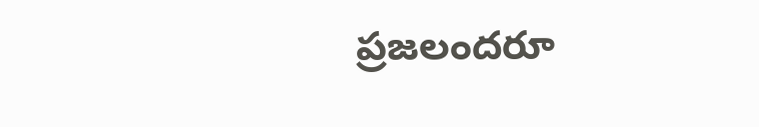ప్రజలందరూ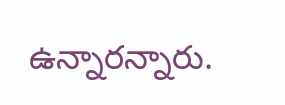ఉన్నారన్నారు.